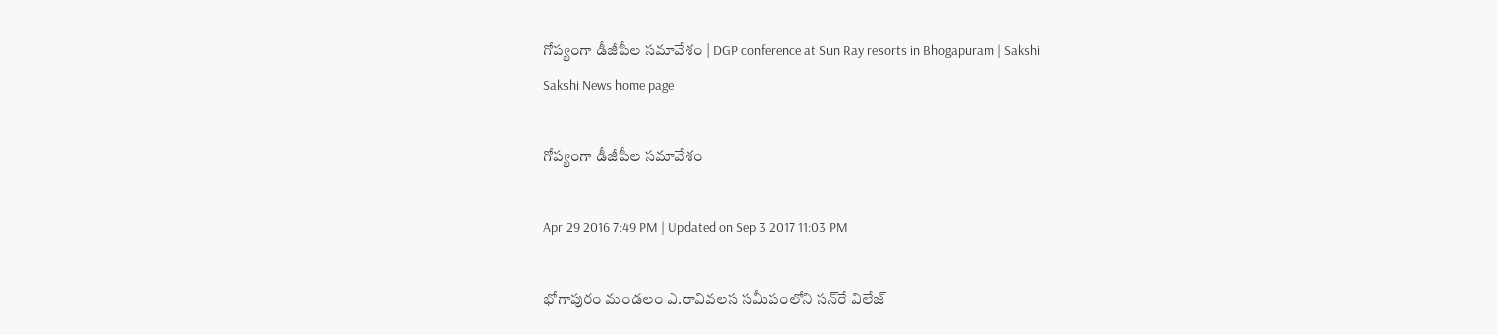గోప్యంగా డీజీపీల సమావేశం | DGP conference at Sun Ray resorts in Bhogapuram | Sakshi
Sakshi News home page

గోప్యంగా డీజీపీల సమావేశం

Apr 29 2016 7:49 PM | Updated on Sep 3 2017 11:03 PM

భోగాపురం మండలం ఎ.రావివలస సమీపంలోని సన్‌రే విలేజ్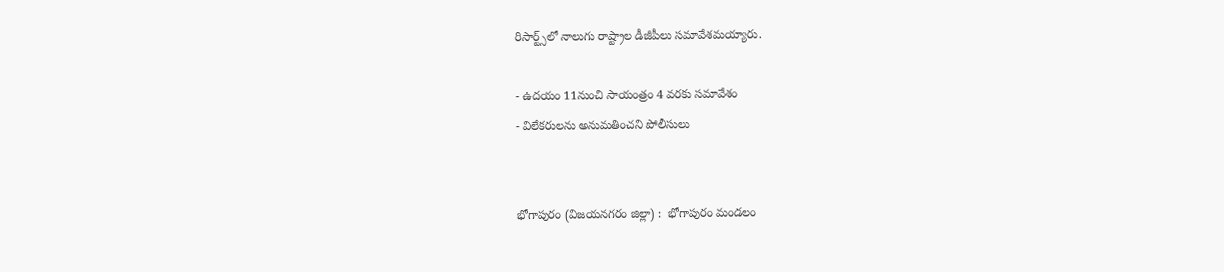రిసార్ట్స్‌లో నాలుగు రాష్ట్రాల డీజీపీలు సమావేశమయ్యారు.

- ఉదయం 11నుంచి సాయంత్రం 4 వరకు సమావేశం
- విలేకరులను అనుమతించని పోలీసులు


భోగాపురం (విజయనగరం జిల్లా) :  భోగాపురం మండలం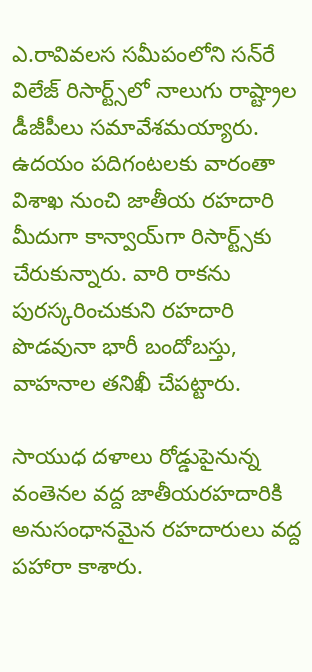ఎ.రావివలస సమీపంలోని సన్‌రే విలేజ్ రిసార్ట్స్‌లో నాలుగు రాష్ట్రాల డీజీపీలు సమావేశమయ్యారు. ఉదయం పదిగంటలకు వారంతా విశాఖ నుంచి జాతీయ రహదారి మీదుగా కాన్వాయ్‌గా రిసార్ట్స్‌కు చేరుకున్నారు. వారి రాకను పురస్కరించుకుని రహదారి పొడవునా భారీ బందోబస్తు, వాహనాల తనిఖీ చేపట్టారు.

సాయుధ దళాలు రోడ్డుపైనున్న వంతెనల వద్ద జాతీయరహదారికి అనుసంధానమైన రహదారులు వద్ద పహారా కాశారు.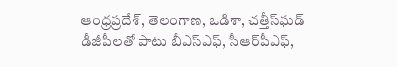ఆంధ్రప్రదేశ్, తెలంగాణ, ఒడిశా, చత్తీస్‌ఘడ్ డీజీపీలతో పాటు బీఎస్‌ఎఫ్, సీఆర్‌పీఎఫ్,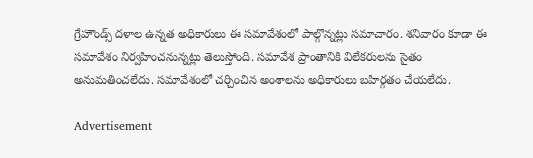గ్రేహౌండ్స్ దళాల ఉన్నత అధికారులు ఈ సమావేశంలో పాల్గొన్నట్లు సమాచారం. శనివారం కూడా ఈ సమావేశం నిర్వహించనున్నట్లు తెలుస్తోంది. సమావేశ ప్రాంతానికి విలేకరులను సైతం అనుమతించలేదు. సమావేశంలో చర్చించిన అంశాలను అధికారులు బహిర్గతం చేయలేదు.

Advertisement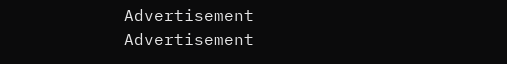Advertisement
Advertisement